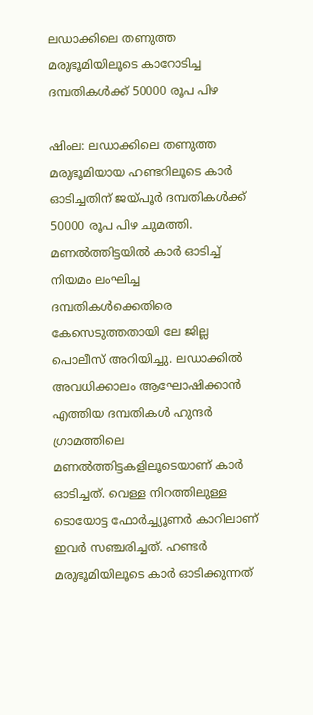ലഡാക്കിലെ തണുത്ത മരുഭൂമിയിലൂടെ കാറോടിച്ച ദമ്പതികൾക്ക് 50000 രൂപ പിഴ

ഷിംല: ലഡാക്കിലെ തണുത്ത മരുഭൂമിയായ ഹണ്ടറിലൂടെ കാർ ഓടിച്ചതിന് ജയ്പൂർ ദമ്പതികൾക്ക് 50000 രൂപ പിഴ ചുമത്തി. മണൽത്തിട്ടയിൽ കാർ ഓടിച്ച് നിയമം ലംഘിച്ച ദമ്പതികൾക്കെതിരെ കേസെടുത്തതായി ലേ ജില്ല പൊലീസ് അറിയിച്ചു. ലഡാക്കിൽ അവധിക്കാലം ആഘോഷിക്കാൻ എത്തിയ ദമ്പതികൾ ഹുന്ദർ ഗ്രാമത്തിലെ മണൽത്തിട്ടകളിലൂടെയാണ് കാർ ഓടിച്ചത്. വെള്ള നിറത്തിലുള്ള ടൊയോട്ട ഫോർച്ച്യൂണർ കാറിലാണ് ഇവർ സഞ്ചരിച്ചത്. ഹണ്ടർ മരുഭൂമിയിലൂടെ കാർ ഓടിക്കുന്നത്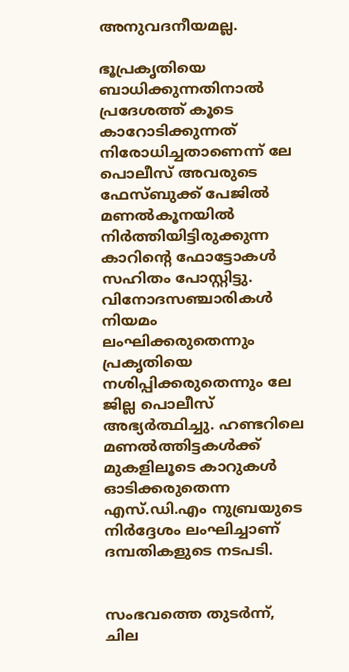അനുവദനീയമല്ല.

ഭൂപ്രകൃതിയെ ബാധിക്കുന്നതിനാൽ പ്രദേശത്ത് കൂടെ കാറോടിക്കുന്നത് നിരോധിച്ചതാണെന്ന് ലേ പൊലീസ് അവരുടെ ഫേസ്ബുക്ക് പേജിൽ മണൽകൂനയിൽ നിർത്തിയിട്ടിരുക്കുന്ന കാറിന്റെ ഫോട്ടോകൾ സഹിതം പോസ്റ്റിട്ടു. വിനോദസഞ്ചാരികൾ നിയമം ലംഘിക്കരുതെന്നും പ്രകൃതിയെ നശിപ്പിക്കരുതെന്നും ലേ ജില്ല പൊലീസ് അഭ്യർത്ഥിച്ചു. ഹണ്ടറിലെ മണൽത്തിട്ടകൾക്ക് മുകളിലൂടെ കാറുകൾ ഓടിക്കരുതെന്ന എസ്.ഡി.എം നുബ്രയുടെ നിർദ്ദേശം ലംഘിച്ചാണ് ദമ്പതികളുടെ നടപടി.


സംഭവത്തെ തുടർന്ന്, ചില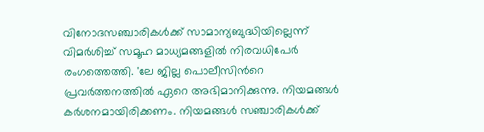വിനോദസഞ്ചാരികൾക്ക് സാമാന്യബുദ്ധിയില്ലെന്ന് വിമർശിച്ച് സമൂഹ മാധ്യമങ്ങളിൽ നിരവധിപേർ രംഗത്തെത്തി. 'ലേ ജില്ല പൊലീസിന്‍റെ പ്രവർത്തനത്തിൽ ഏറെ അഭിമാനിക്കുന്നു. നിയമങ്ങൾ കർശനമായിരിക്കണം. നിയമങ്ങൾ സഞ്ചാരികൾക്ക്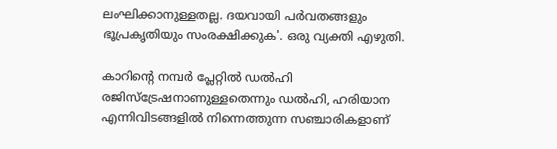ലംഘിക്കാനുള്ളതല്ല. ദയവായി പർവതങ്ങളും ഭൂപ്രകൃതിയും സംരക്ഷിക്കുക'. ഒരു വ്യക്തി എഴുതി.

കാറിന്റെ നമ്പർ പ്ലേറ്റിൽ ഡൽഹി രജിസ്ട്രേഷനാണുള്ളതെന്നും ഡൽഹി, ഹരിയാന എന്നിവിടങ്ങളിൽ നിന്നെത്തുന്ന സഞ്ചാരികളാണ്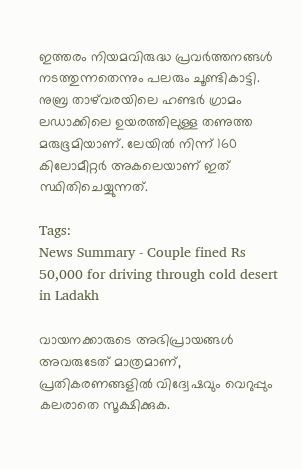ഇത്തരം നിയമവിരുദ്ധ പ്രവർത്തനങ്ങൾ നടത്തുന്നതെന്നും പലരും ചൂണ്ടികാട്ടി. നുബ്ര താഴ്‌വരയിലെ ഹണ്ടർ ഗ്രാമം ലഡാക്കിലെ ഉയരത്തിലുള്ള തണുത്ത മരുഭൂമിയാണ്. ലേയിൽ നിന്ന് 160 കിലോമീറ്റർ അകലെയാണ് ഇത് സ്ഥിതിചെയ്യുന്നത്.

Tags:
News Summary - Couple fined Rs 50,000 for driving through cold desert in Ladakh

വായനക്കാരുടെ അഭിപ്രായങ്ങള്‍ അവരുടേത് മാത്രമാണ്, പ്രതികരണങ്ങളിൽ വിദ്വേഷവും വെറുപ്പും കലരാതെ സൂക്ഷിക്കുക.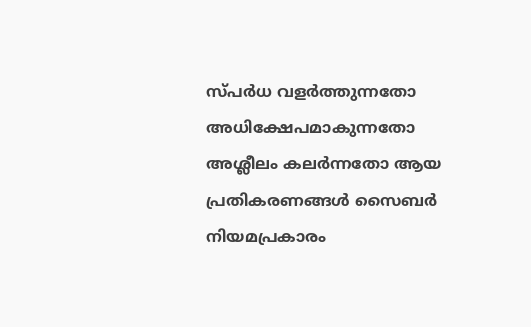സ്പർധ വളർത്തുന്നതോ അധിക്ഷേപമാകുന്നതോ അശ്ലീലം കലർന്നതോ ആയ പ്രതികരണങ്ങൾ സൈബർ നിയമപ്രകാരം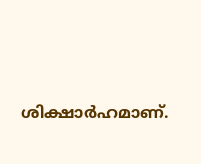ശിക്ഷാർഹമാണ്.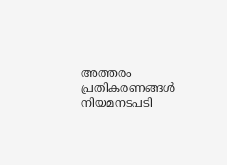അത്തരം പ്രതികരണങ്ങൾ നിയമനടപടി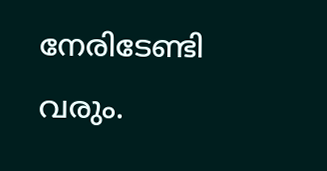നേരിടേണ്ടി വരും.